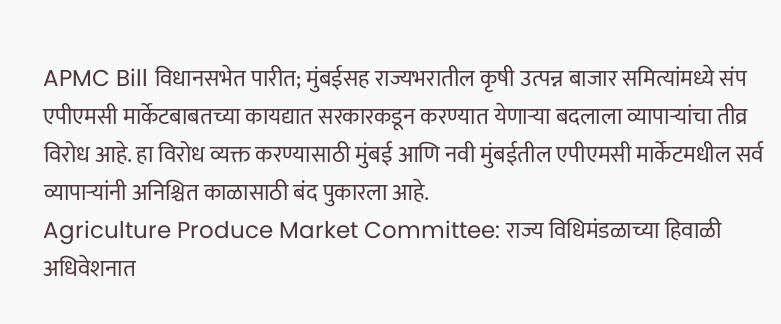APMC Bill विधानसभेत पारीत; मुंबईसह राज्यभरातील कृषी उत्पन्न बाजार समित्यांमध्ये संप
एपीएमसी मार्केटबाबतच्या कायद्यात सरकारकडून करण्यात येणाऱ्या बदलाला व्यापाऱ्यांचा तीव्र विरोध आहे. हा विरोध व्यक्त करण्यासाठी मुंबई आणि नवी मुंबईतील एपीएमसी मार्केटमधील सर्व व्यापाऱ्यांनी अनिश्चित काळासाठी बंद पुकारला आहे.
Agriculture Produce Market Committee: राज्य विधिमंडळाच्या हिवाळी अधिवेशनात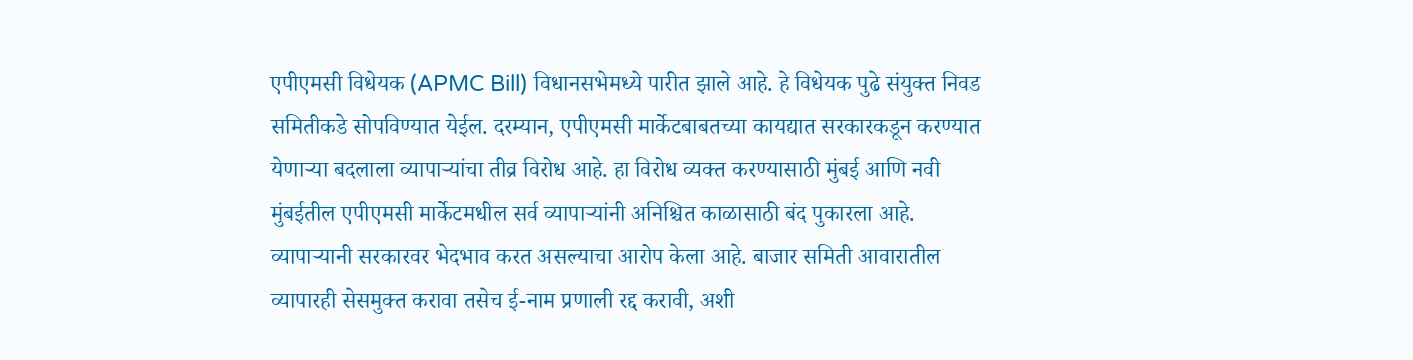एपीएमसी विधेयक (APMC Bill) विधानसभेमध्ये पारीत झाले आहे. हे विधेयक पुढे संयुक्त निवड समितीकडे सोपविण्यात येईल. दरम्यान, एपीएमसी मार्केटबाबतच्या कायद्यात सरकारकडून करण्यात येणाऱ्या बदलाला व्यापाऱ्यांचा तीव्र विरोध आहे. हा विरोध व्यक्त करण्यासाठी मुंबई आणि नवी मुंबईतील एपीएमसी मार्केटमधील सर्व व्यापाऱ्यांनी अनिश्चित काळासाठी बंद पुकारला आहे. व्यापाऱ्यानी सरकारवर भेदभाव करत असल्याचा आरोप केला आहे. बाजार समिती आवारातील व्यापारही सेसमुक्त करावा तसेच ई-नाम प्रणाली रद्द करावी, अशी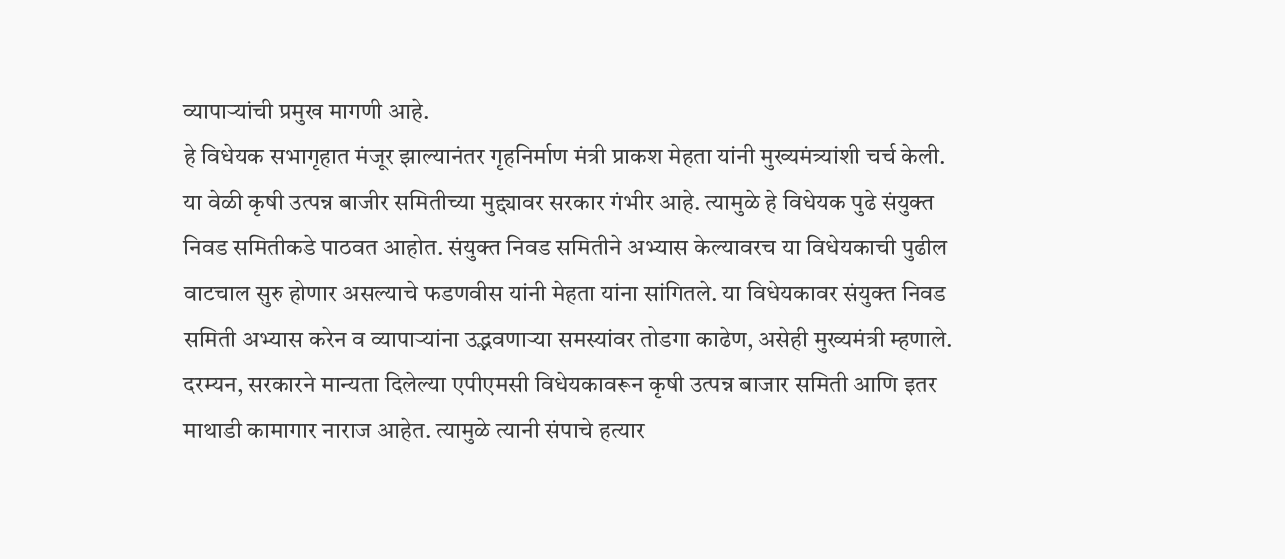व्यापाऱ्यांची प्रमुख मागणी आहे.
हे विधेयक सभागृहात मंजूर झाल्यानंतर गृहनिर्माण मंत्री प्राकश मेहता यांनी मुख्यमंत्र्यांशी चर्च केली. या वेळी कृषी उत्पन्न बाजीर समितीच्या मुद्द्यावर सरकार गंभीर आहे. त्यामुळे हे विधेयक पुढे संयुक्त निवड समितीकडे पाठवत आहोत. संयुक्त निवड समितीने अभ्यास केल्यावरच या विधेयकाची पुढील वाटचाल सुरु होणार असल्याचे फडणवीस यांनी मेहता यांना सांगितले. या विधेयकावर संयुक्त निवड समिती अभ्यास करेन व व्यापाऱ्यांना उद्भवणाऱ्या समस्यांवर तोडगा काढेण, असेही मुख्यमंत्री म्हणाले.
दरम्यन, सरकारने मान्यता दिलेल्या एपीएमसी विधेयकावरून कृषी उत्पन्न बाजार समिती आणि इतर माथाडी कामागार नाराज आहेत. त्यामुळे त्यानी संपाचे हत्यार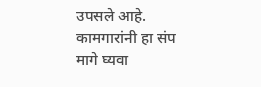उपसले आहे. कामगारांनी हा संप मागे घ्यवा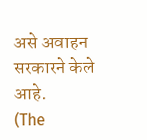असे अवाहन सरकारने केले आहे.
(The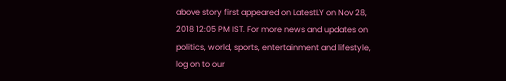above story first appeared on LatestLY on Nov 28, 2018 12:05 PM IST. For more news and updates on politics, world, sports, entertainment and lifestyle, log on to our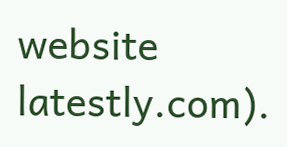website latestly.com).